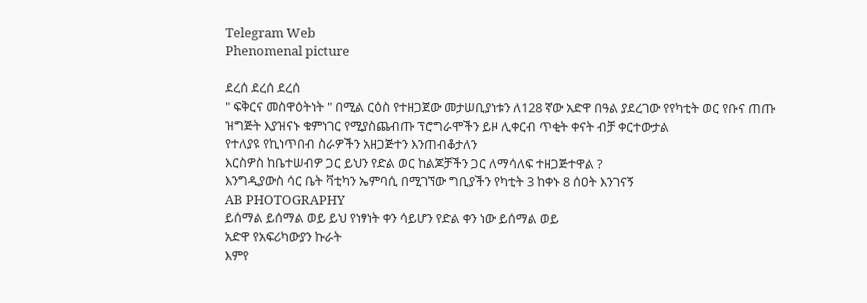Telegram Web
Phenomenal picture

ደረሰ ደረሰ ደረሰ
" ፍቅርና መስዋዕትነት " በሚል ርዕስ የተዘጋጀው መታሠቢያነቱን ለ128 ኛው አድዋ በዓል ያደረገው የየካቲት ወር የቡና ጠጡ ዝግጅት እያዝናኑ ቁምነገር የሚያስጨብጡ ፕሮግራሞችን ይዞ ሊቀርብ ጥቂት ቀናት ብቻ ቀርተውታል
የተለያዩ የኪነጥበብ ስራዎችን አዘጋጅተን እንጠብቆታለን
እርስዎስ ከቤተሠብዎ ጋር ይህን የድል ወር ከልጆቻችን ጋር ለማሳለፍ ተዘጋጅተዋል ?
እንግዲያውስ ሳር ቤት ቫቲካን ኤምባሲ በሚገኘው ግቢያችን የካቲት 3 ከቀኑ 8 ሰዐት እንገናኝ
AB PHOTOGRAPHY
ይሰማል ይሰማል ወይ ይህ የነፃነት ቀን ሳይሆን የድል ቀን ነው ይሰማል ወይ
አድዋ የአፍሪካውያን ኩራት
እምየ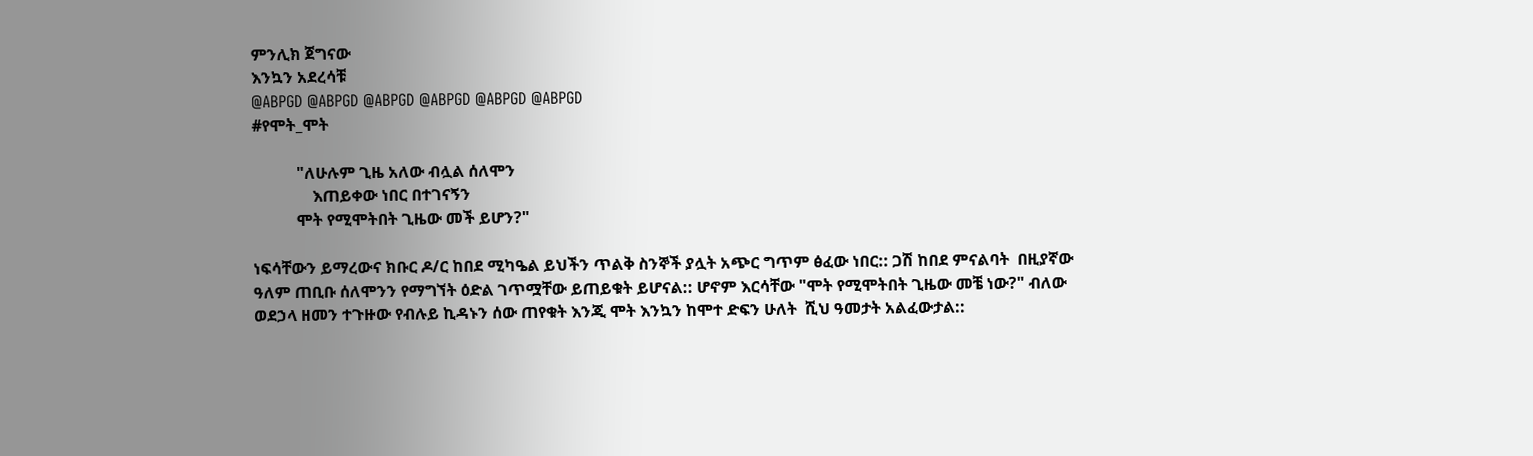ምንሊክ ጀግናው
እንኳን አደረሳቹ
@ABPGD @ABPGD @ABPGD @ABPGD @ABPGD @ABPGD
#የሞት_ሞት

           "ለሁሉም ጊዜ አለው ብሏል ሰለሞን
               እጠይቀው ነበር በተገናኝን
           ሞት የሚሞትበት ጊዜው መች ይሆን?"

ነፍሳቸውን ይማረውና ክቡር ዶ/ር ከበደ ሚካዔል ይህችን ጥልቅ ስንኞች ያሏት አጭር ግጥም ፅፈው ነበር:: ጋሽ ከበደ ምናልባት  በዚያኛው ዓለም ጠቢቡ ሰለሞንን የማግኘት ዕድል ገጥሟቸው ይጠይቁት ይሆናል:: ሆኖም እርሳቸው "ሞት የሚሞትበት ጊዜው መቼ ነው?" ብለው ወደኃላ ዘመን ተጉዙው የብሉይ ኪዳኑን ሰው ጠየቁት እንጂ ሞት እንኳን ከሞተ ድፍን ሁለት  ሺህ ዓመታት አልፈውታል::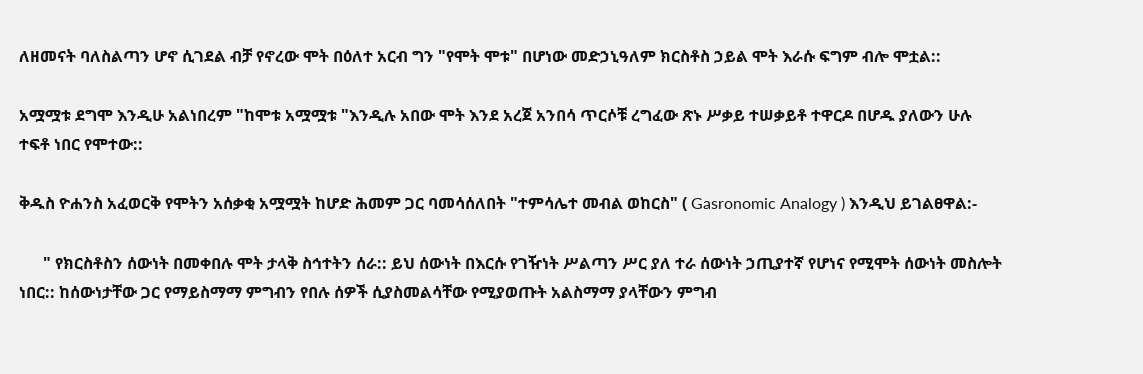ለዘመናት ባለስልጣን ሆኖ ሲገደል ብቻ የኖረው ሞት በዕለተ አርብ ግን "የሞት ሞቱ" በሆነው መድኃኒዓለም ክርስቶስ ኃይል ሞት እራሱ ፍግም ብሎ ሞቷል::

አሟሟቱ ደግሞ እንዲሁ አልነበረም "ከሞቱ አሟሟቱ "እንዲሉ አበው ሞት እንደ አረጀ አንበሳ ጥርሶቹ ረግፈው ጽኑ ሥቃይ ተሠቃይቶ ተዋርዶ በሆዱ ያለውን ሁሉ ተፍቶ ነበር የሞተው::

ቅዱስ ዮሐንስ አፈወርቅ የሞትን አሰቃቂ አሟሟት ከሆድ ሕመም ጋር ባመሳሰለበት "ተምሳሌተ መብል ወከርስ" ( Gasronomic Analogy ) እንዲህ ይገልፀዋል:-

      " የክርስቶስን ሰውነት በመቀበሉ ሞት ታላቅ ስኅተትን ሰራ:: ይህ ሰውነት በእርሱ የገዥነት ሥልጣን ሥር ያለ ተራ ሰውነት ኃጢያተኛ የሆነና የሚሞት ሰውነት መስሎት ነበር:: ከሰውነታቸው ጋር የማይስማማ ምግብን የበሉ ሰዎች ሲያስመልሳቸው የሚያወጡት አልስማማ ያላቸውን ምግብ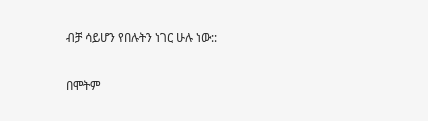ብቻ ሳይሆን የበሉትን ነገር ሁሉ ነው::

በሞትም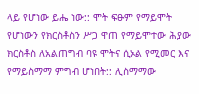ላይ የሆነው ይሔ ነው:: ሞት ፍፁም የማይሞት የሆነውን የክርስቶስን ሥጋ ዋጠ የማይሞተው ሕያው ክርስቶስ ለአልጠግብ ባዩ ሞትና ሲኦል የሚመር እና የማይስማማ ምግብ ሆነበት:: ሊስማማው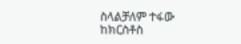ስላልቻለም ተፋው ከክርስቶስ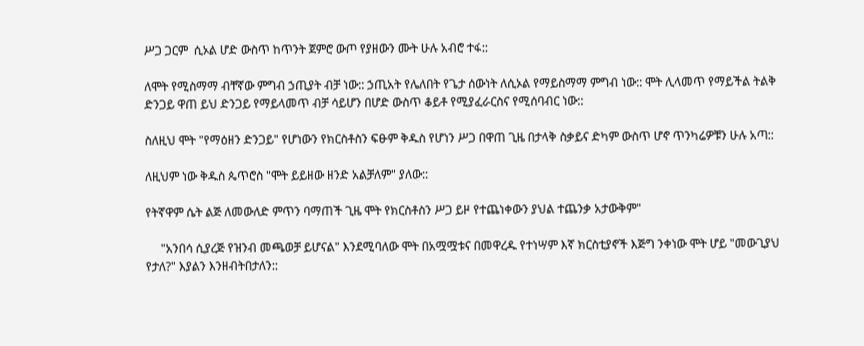ሥጋ ጋርም  ሲኦል ሆድ ውስጥ ከጥንት ጀምሮ ውጦ የያዘውን ሙት ሁሉ አብሮ ተፋ::

ለሞት የሚስማማ ብቸኛው ምግብ ኃጢያት ብቻ ነው:: ኃጢአት የሌለበት የጌታ ሰውነት ለሲኦል የማይስማማ ምግብ ነው:: ሞት ሊላመጥ የማይችል ትልቅ ድንጋይ ዋጠ ይህ ድንጋይ የማይላመጥ ብቻ ሳይሆን በሆድ ውስጥ ቆይቶ የሚያፈራርስና የሚሰባብር ነው::

ስለዚህ ሞት "የማዕዘን ድንጋይ" የሆነውን የክርስቶስን ፍፁም ቅዱስ የሆነን ሥጋ በዋጠ ጊዜ በታላቅ ስቃይና ድካም ውስጥ ሆኖ ጥንካሬዎቹን ሁሉ አጣ::

ለዚህም ነው ቅዱስ ጴጥሮስ "ሞት ይይዘው ዘንድ አልቻለም" ያለው::

የትኛዋም ሴት ልጅ ለመውለድ ምጥን ባማጠች ጊዜ ሞት የክርስቶስን ሥጋ ይዞ የተጨነቀውን ያህል ተጨንቃ አታውቅም"

     "አንበሳ ሲያረጅ የዝንብ መጫወቻ ይሆናል" እንደሚባለው ሞት በአሟሟቱና በመዋረዱ የተነሣም እኛ ክርስቲያኖች እጅግ ንቀነው ሞት ሆይ "መውጊያህ የታለ?" እያልን እንዘብትበታለን::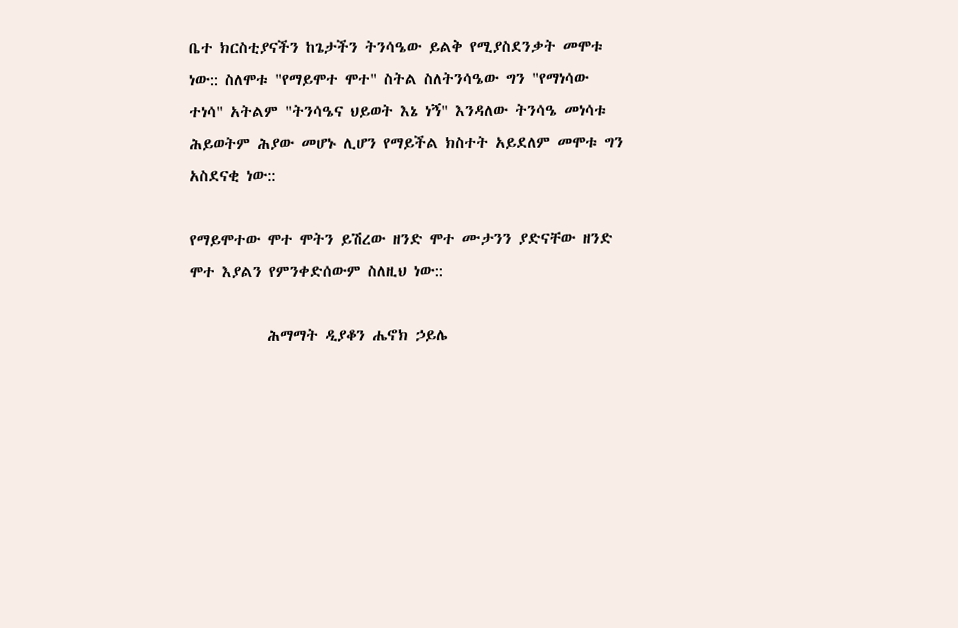ቤተ ክርስቲያናችን ከጌታችን ትንሳዔው ይልቅ የሚያስደንቃት መሞቱ ነው:: ስለሞቱ "የማይሞተ ሞተ" ስትል ስለትንሳዔው ግን "የማነሳው ተነሳ" አትልም "ትንሳዔና ህይወት እኔ ነኝ" እንዳለው ትንሳዔ መነሳቱ ሕይወትም ሕያው መሆኑ ሊሆን የማይችል ክስተት አይደለም መሞቱ ግን አስደናቂ ነው::

የማይሞተው ሞተ ሞትን ይሽረው ዘንድ ሞተ ሙታንን ያድናቸው ዘንድ ሞተ እያልን የምንቀድሰውም ስለዚህ ነው::

           ሕማማት ዲያቆን ሔኖክ ኃይሌ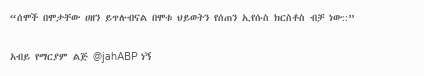“ሰሞች በሞታቸው ሀዘን ይጥሉብናል በሞቱ ህይወትን የሰጠን ኢየሱስ ክርስቶስ ብቻ ነው::”

አብይ የማርያም ልጅ @jahABP ነኝ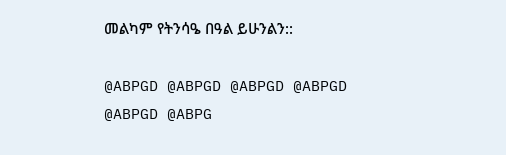መልካም የትንሳዔ በዓል ይሁንልን::

@ABPGD @ABPGD @ABPGD @ABPGD
@ABPGD @ABPG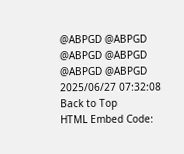@ABPGD @ABPGD
@ABPGD @ABPGD @ABPGD @ABPGD
2025/06/27 07:32:08
Back to Top
HTML Embed Code: